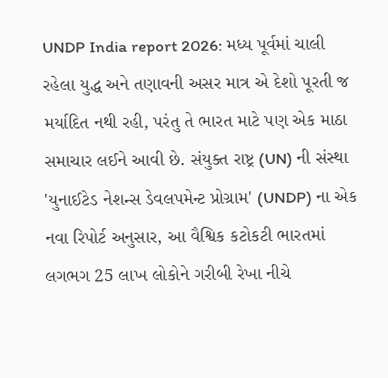UNDP India report 2026: મધ્ય પૂર્વમાં ચાલી રહેલા યુદ્ધ અને તણાવની અસર માત્ર એ દેશો પૂરતી જ મર્યાદિત નથી રહી, પરંતુ તે ભારત માટે પણ એક માઠા સમાચાર લઈને આવી છે. સંયુક્ત રાષ્ટ્ર (UN) ની સંસ્થા 'યુનાઈટેડ નેશન્સ ડેવલપમેન્ટ પ્રોગ્રામ' (UNDP) ના એક નવા રિપોર્ટ અનુસાર, આ વૈશ્વિક કટોકટી ભારતમાં લગભગ 25 લાખ લોકોને ગરીબી રેખા નીચે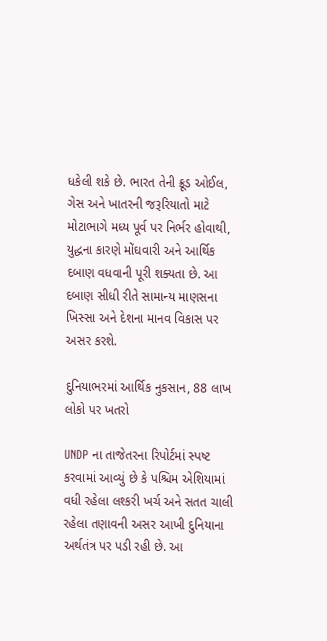ધકેલી શકે છે. ભારત તેની ક્રૂડ ઓઈલ, ગેસ અને ખાતરની જરૂરિયાતો માટે મોટાભાગે મધ્ય પૂર્વ પર નિર્ભર હોવાથી, યુદ્ધના કારણે મોંઘવારી અને આર્થિક દબાણ વધવાની પૂરી શક્યતા છે. આ દબાણ સીધી રીતે સામાન્ય માણસના ખિસ્સા અને દેશના માનવ વિકાસ પર અસર કરશે.

દુનિયાભરમાં આર્થિક નુકસાન, 88 લાખ લોકો પર ખતરો

UNDP ના તાજેતરના રિપોર્ટમાં સ્પષ્ટ કરવામાં આવ્યું છે કે પશ્ચિમ એશિયામાં વધી રહેલા લશ્કરી ખર્ચ અને સતત ચાલી રહેલા તણાવની અસર આખી દુનિયાના અર્થતંત્ર પર પડી રહી છે. આ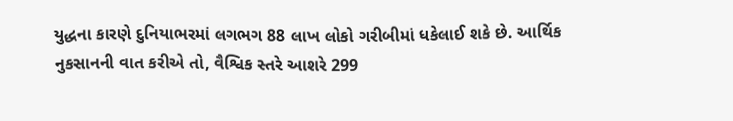યુદ્ધના કારણે દુનિયાભરમાં લગભગ 88 લાખ લોકો ગરીબીમાં ધકેલાઈ શકે છે. આર્થિક નુકસાનની વાત કરીએ તો, વૈશ્વિક સ્તરે આશરે 299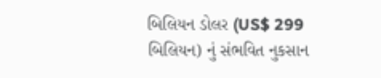બિલિયન ડોલર (US$ 299 બિલિયન) નું સંભવિત નુકસાન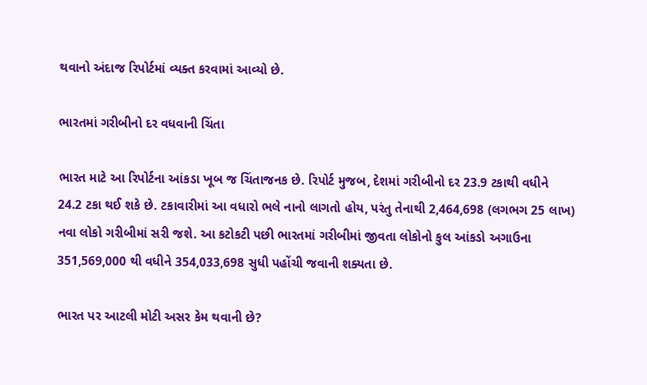થવાનો અંદાજ રિપોર્ટમાં વ્યક્ત કરવામાં આવ્યો છે.

ભારતમાં ગરીબીનો દર વધવાની ચિંતા

ભારત માટે આ રિપોર્ટના આંકડા ખૂબ જ ચિંતાજનક છે. રિપોર્ટ મુજબ, દેશમાં ગરીબીનો દર 23.9 ટકાથી વધીને 24.2 ટકા થઈ શકે છે. ટકાવારીમાં આ વધારો ભલે નાનો લાગતો હોય, પરંતુ તેનાથી 2,464,698 (લગભગ 25 લાખ) નવા લોકો ગરીબીમાં સરી જશે. આ કટોકટી પછી ભારતમાં ગરીબીમાં જીવતા લોકોનો કુલ આંકડો અગાઉના 351,569,000 થી વધીને 354,033,698 સુધી પહોંચી જવાની શક્યતા છે.

ભારત પર આટલી મોટી અસર કેમ થવાની છે?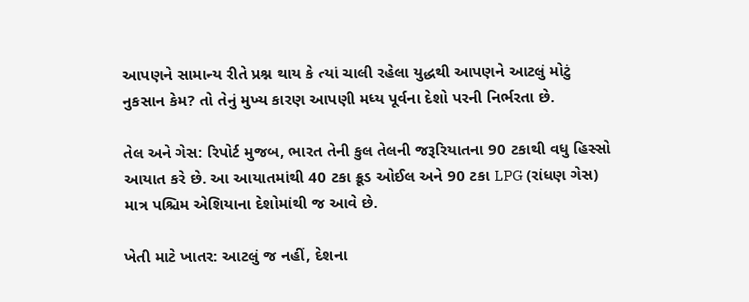આપણને સામાન્ય રીતે પ્રશ્ન થાય કે ત્યાં ચાલી રહેલા યુદ્ધથી આપણને આટલું મોટું નુકસાન કેમ? તો તેનું મુખ્ય કારણ આપણી મધ્ય પૂર્વના દેશો પરની નિર્ભરતા છે.

તેલ અને ગેસ: રિપોર્ટ મુજબ, ભારત તેની કુલ તેલની જરૂરિયાતના 90 ટકાથી વધુ હિસ્સો આયાત કરે છે. આ આયાતમાંથી 40 ટકા ક્રૂડ ઓઈલ અને 90 ટકા LPG (રાંધણ ગેસ) માત્ર પશ્ચિમ એશિયાના દેશોમાંથી જ આવે છે.

ખેતી માટે ખાતર: આટલું જ નહીં, દેશના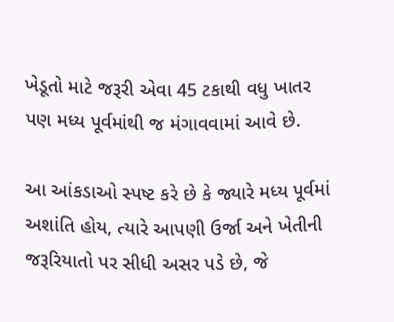ખેડૂતો માટે જરૂરી એવા 45 ટકાથી વધુ ખાતર પણ મધ્ય પૂર્વમાંથી જ મંગાવવામાં આવે છે.

આ આંકડાઓ સ્પષ્ટ કરે છે કે જ્યારે મધ્ય પૂર્વમાં અશાંતિ હોય, ત્યારે આપણી ઉર્જા અને ખેતીની જરૂરિયાતો પર સીધી અસર પડે છે, જે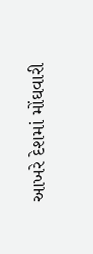આખરે દેશમાં મોંઘવારી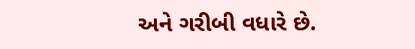અને ગરીબી વધારે છે.